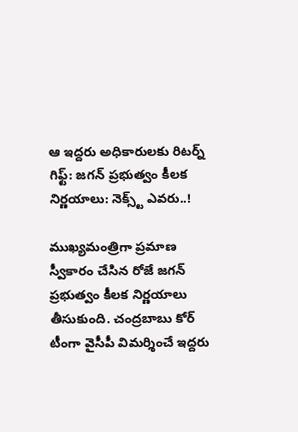ఆ ఇద్ద‌రు అధికారుల‌కు రిట‌ర్న్ గిఫ్ట్‌: జ‌గ‌న్ ప్ర‌భుత్వం కీల‌క నిర్ణ‌యాలు: నెక్స్ట్ ఎవ‌రు..!

ముఖ్య‌మంత్రిగా ప్ర‌మాణ స్వీకారం చేసిన రోజే జ‌గ‌న్ ప్ర‌భుత్వం కీల‌క నిర్ణ‌యాలు తీసుకుంది. చంద్ర‌బాబు కోర్ టీంగా వైసీపీ విమ‌ర్శించే ఇద్ద‌రు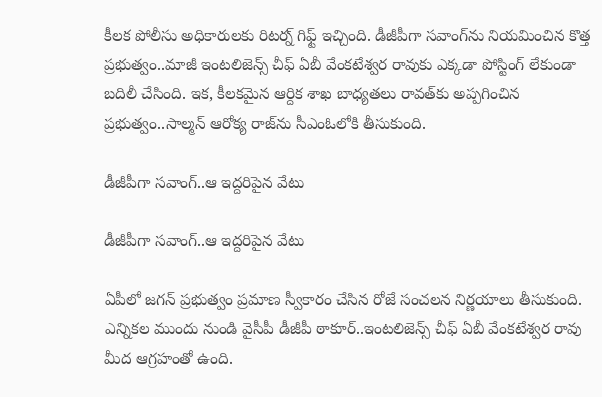కీల‌క పోలీసు అధికారులకు రిట‌ర్న్ గిఫ్ట్ ఇచ్చింది. డీజీపీగా స‌వాంగ్‌ను నియ‌మించిన కొత్త‌ ప్ర‌భుత్వం..మాజీ ఇంట‌లిజెన్స్ చీఫ్ ఏబీ వేంక‌టేశ్వ‌ర రావుకు ఎక్క‌డా పోస్టింగ్ లేకుండా బ‌దిలీ చేసింది. ఇక‌, కీల‌క‌మైన ఆర్దిక శాఖ బాధ్య‌త‌లు రావ‌త్‌కు అప్ప‌గించిన ప్ర‌భుత్వం..సాల్మ‌న్ ఆరోక్య రాజ్‌ను సీఎంఓలోకి తీసుకుంది.

డీజీపీగా స‌వాంగ్..ఆ ఇద్ద‌రిపైన వేటు

డీజీపీగా స‌వాంగ్..ఆ ఇద్ద‌రిపైన వేటు

ఏపీలో జ‌గ‌న్ ప్ర‌భుత్వం ప్ర‌మాణ స్వీకారం చేసిన రోజే సంచ‌ల‌న నిర్ణ‌యాలు తీసుకుంది. ఎన్నిక‌ల ముందు నుండి వైసీపీ డీజీపీ ఠాకూర్‌..ఇంట‌లిజెన్స్ చీఫ్ ఏబీ వేంక‌టేశ్వ‌ర రావు మీద ఆగ్ర‌హంతో ఉంది.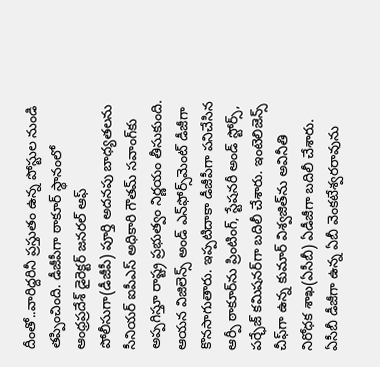దీంతో..వారిద్ద‌రినీ ప్ర‌స్తుతం ఉన్న పోస్టుల నుండి త‌ప్పించింది. డీజీపీగా ఠాకూర్ స్థానంలో ఆంధ్రప్రదేశ్‌ డైరెక్టర్‌ జనరల్‌ ఆఫ్‌ పోలీసుగా(డీజీపీ) పూర్తి అదనపు బాధ్యతలను సీనియర్‌ ఐపీఎస్‌ అధికారి గౌతమ్‌ సవాంగ్‌కు అప్పగిస్తూ రాష్ట్ర ప్రభుత్వం నిర్ణయం తీసుకుంది. ఆయన విజిలెన్స్‌ అండ్‌ ఎన్‌ఫోర్స్‌మెంట్‌ డీజీగా కొనసాగుతారు. ఇప్పటిదాకా డీజీపీగా పనిచేసిన ఆర్పీ ఠాకూర్‌ను ప్రింటింగ్, స్టేషనరీ అండ్‌ స్టోర్స్, పర్ఛేజ్‌ కమిషనర్‌గా బదిలీ చేశారు. ఇంటెలిజెన్స్‌ చీఫ్‌గా ఉన్న కుమార్‌ విశ్వజిత్‌ను అవినీతి నిరోధక శాఖ(ఏసీబీ) ఏడీజీగా బదిలీ చేశారు. ఏసీబీ డీజీగా ఉన్న ఏబీ వెంకటేశ్వరరావును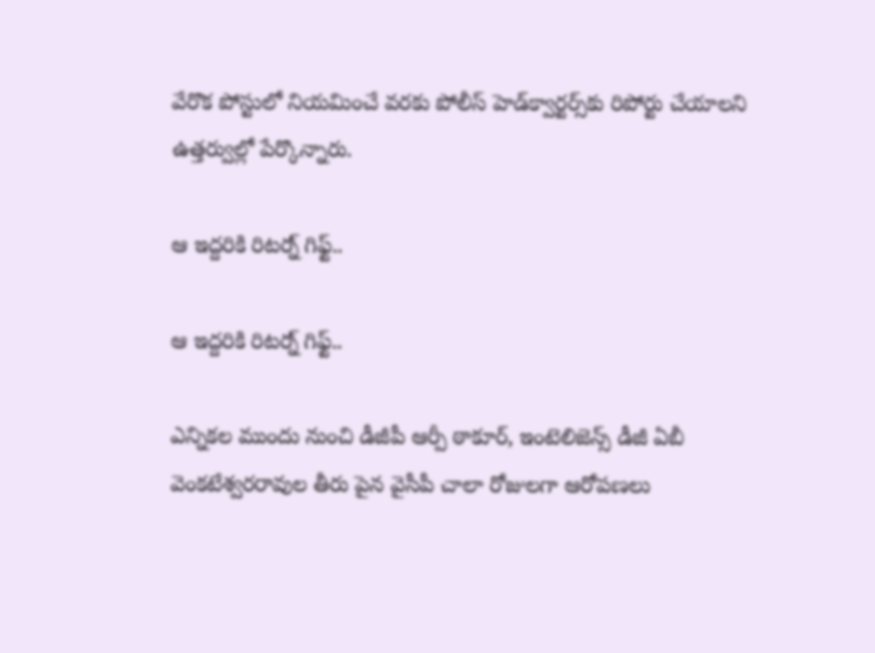వేరొక పోస్టులో నియమించే వరకు పోలీస్‌ హెడ్‌క్వార్టర్స్‌కు రిపోర్టు చేయాలని ఉత్తర్వుల్లో పేర్కొన్నారు.

ఆ ఇద్దరికి రిట‌ర్న్ గిఫ్ట్‌..

ఆ ఇద్దరికి రిట‌ర్న్ గిఫ్ట్‌..

ఎన్నికల ముందు నుంచి డీజీపీ ఆర్పీ ఠాకూర్, ఇంటెలిజెన్స్‌ డీజీ ఏబీ వెంకటేశ్వరరావుల తీరు పైన వైసీపీ చాలా రోజుల‌గా ఆరోప‌ణ‌లు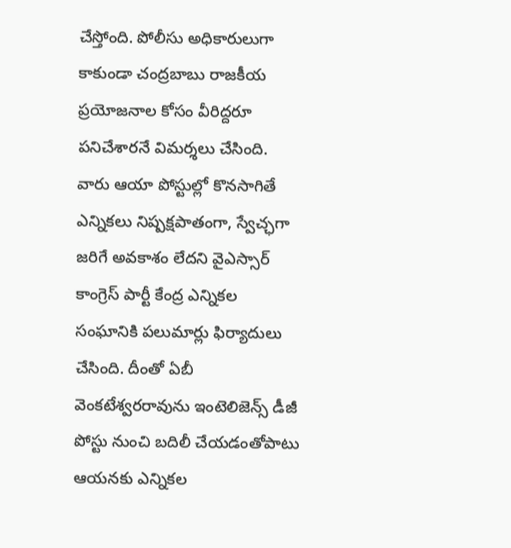చేస్తోంది. పోలీసు అధికారులుగా కాకుండా చంద్రబాబు రాజకీయ ప్రయోజనాల కోసం వీరిద్దరూ పనిచేశారనే విమర్శలు చేసింది. వారు ఆయా పోస్టుల్లో కొనసాగితే ఎన్నికలు నిష్పక్షపాతంగా, స్వేచ్ఛగా జరిగే అవకాశం లేదని వైఎస్సార్‌ కాంగ్రెస్‌ పార్టీ కేంద్ర ఎన్నికల సంఘానికి పలుమార్లు ఫిర్యాదులు చేసింది. దీంతో ఏబీ వెంకటేశ్వరరావును ఇంటెలిజెన్స్‌ డీజీ పోస్టు నుంచి బదిలీ చేయడంతోపాటు ఆయనకు ఎన్నికల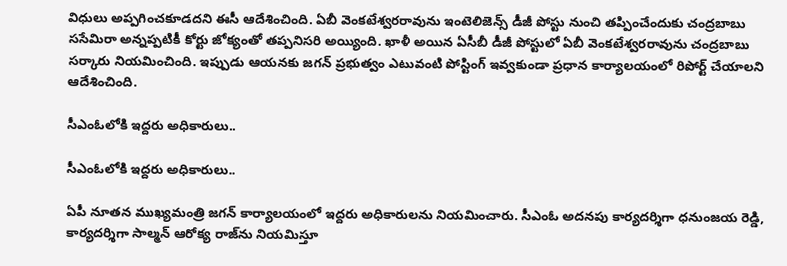విధులు అప్పగించకూడదని ఈసీ ఆదేశించింది. ఏబీ వెంకటేశ్వరరావును ఇంటెలిజెన్స్‌ డీజీ పోస్టు నుంచి తప్పించేందుకు చంద్రబాబు ససేమిరా అన్నప్పటికీ కోర్టు జోక్యంతో తప్పనిసరి అయ్యింది. ఖాళీ అయిన ఏసీబీ డీజీ పోస్టులో ఏబీ వెంకటేశ్వరరావును చంద్రబాబు సర్కారు నియమించింది. ఇప్పుడు ఆయ‌న‌కు జ‌గ‌న్ ప్ర‌భుత్వం ఎటువంటి పోస్టింగ్ ఇవ్వ‌కుండా ప్ర‌ధాన కార్యాల‌యంలో రిపోర్ట్ చేయాల‌ని ఆదేశించింది.

సీఎంఓలోకి ఇద్ద‌రు అధికారులు..

సీఎంఓలోకి ఇద్ద‌రు అధికారులు..

ఏపీ నూత‌న ముఖ్య‌మంత్రి జ‌గ‌న్ కార్యాల‌యంలో ఇద్ద‌రు అధికారుల‌ను నియ‌మించారు. సీఎంఓ అద‌న‌పు కార్య‌ద‌ర్శిగా ధ‌నుంజ‌య రెడ్డి, కార్య‌ద‌ర్శిగా సాల్మ‌న్ ఆరోక్య రాజ్‌ను నియ‌మిస్తూ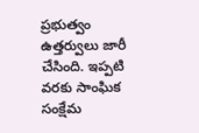ప్ర‌భుత్వం ఉత్త‌ర్వులు జారీ చేసింది. ఇప్ప‌టి వ‌ర‌కు సాంఘిక సంక్షేమ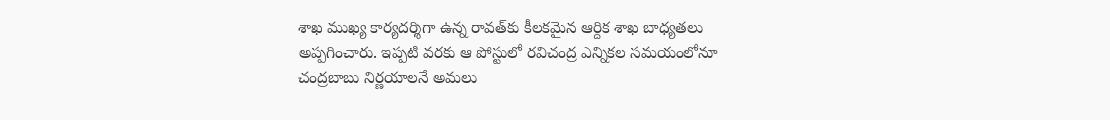శాఖ ముఖ్య కార్య‌ద‌ర్శిగా ఉన్న రావ‌త్‌కు కీల‌క‌మైన ఆర్దిక శాఖ బాధ్య‌త‌లు అప్ప‌గించారు. ఇప్ప‌టి వ‌ర‌కు ఆ పోస్టులో ర‌విచంద్ర ఎన్నిక‌ల స‌మ‌యంలోనూ చంద్ర‌బాబు నిర్ణ‌యాల‌నే అమ‌లు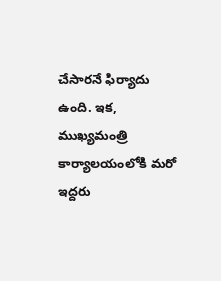చేసార‌నే ఫిర్యాదు ఉంది. ఇక‌, ముఖ్య‌మంత్రి కార్యాల‌యంలోకి మ‌రో ఇద్ద‌రు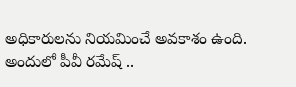అధికారుల‌ను నియ‌మించే అవ‌కాశం ఉంది. అందులో పీవీ ర‌మేష్ ..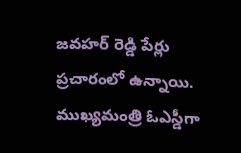జ‌వ‌హ‌ర్ రెడ్డి పేర్లు ప్ర‌చారంలో ఉన్నాయి. ముఖ్య‌మంత్రి ఓఎస్డీగా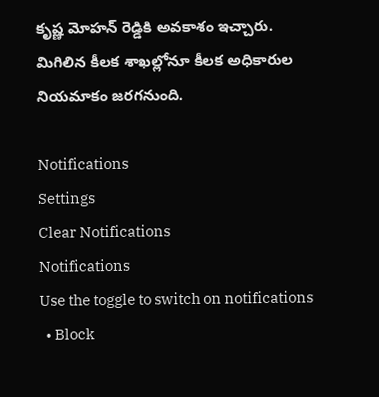కృష్ణ మోహ‌న్ రెడ్డికి అవ‌కాశం ఇచ్చారు. మిగిలిన కీల‌క శాఖ‌ల్లోనూ కీల‌క అధికారుల నియ‌మాకం జ‌ర‌గ‌నుంది.

Notifications
Settings
Clear Notifications
Notifications
Use the toggle to switch on notifications
  • Block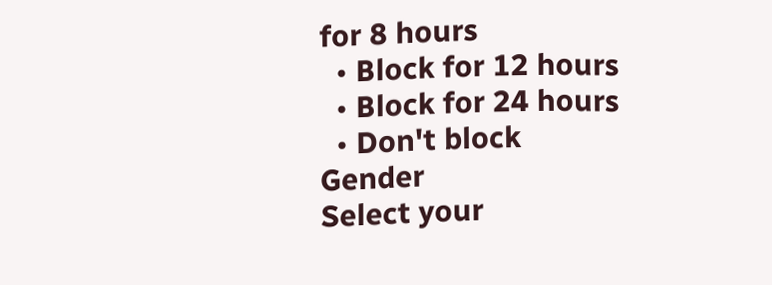for 8 hours
  • Block for 12 hours
  • Block for 24 hours
  • Don't block
Gender
Select your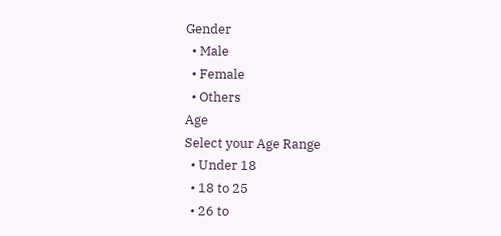Gender
  • Male
  • Female
  • Others
Age
Select your Age Range
  • Under 18
  • 18 to 25
  • 26 to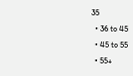35
  • 36 to 45
  • 45 to 55
  • 55+